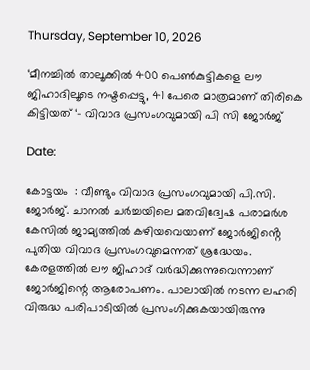Thursday, September 10, 2026

‘മീനച്ചിൽ താലൂക്കിൽ 400 പെൺകുട്ടികളെ ലൗ ജിഹാദിലൂടെ നഷ്ടപ്പെട്ടു, 41 പേരെ മാത്രമാണ് തിരികെ കിട്ടിയത് ‘- വിവാദ പ്രസംഗവുമായി പി സി ജോർജ്

Date:

കോട്ടയം  : വീണ്ടും വിവാദ പ്രസംഗവുമായി പി.സി. ജോർജ്. ചാനൽ ചർച്ചയിലെ മതവിദ്വേഷ പരാമർശ കേസിൽ ജാമ്യത്തിൽ കഴിയവെയാണ് ജോർജിൻ്റെ പുതിയ വിവാദ പ്രസംഗവുമെന്നത് ശ്രദ്ധേയം. കേരളത്തിൽ ലൗ ജിഹാദ് വർദ്ധിക്കുന്നുവെന്നാണ് ജോർ‌ജിന്റെ ആരോപണം. പാലായിൽ നടന്ന ലഹരി വിരുദ്ധ പരിപാടിയിൽ പ്രസംഗിക്കുകയായിരുന്നു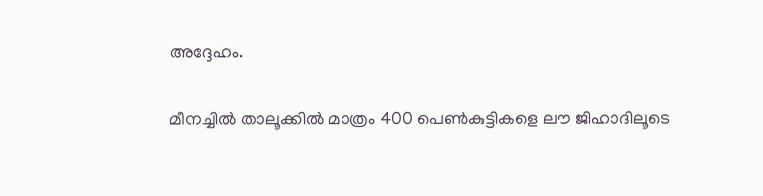അദ്ദേഹം.

മീനച്ചിൽ താലൂക്കിൽ മാത്രം 400 പെൺകുട്ടികളെ ലൗ ജിഹാദിലൂടെ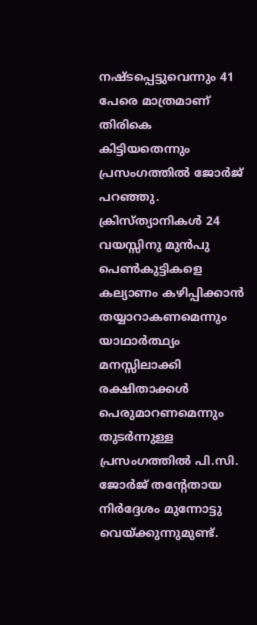നഷ്ടപ്പെട്ടുവെന്നും 41 പേരെ മാത്രമാണ് തിരികെ കിട്ടിയതെന്നും പ്രസംഗത്തിൽ ജോർജ് പറഞ്ഞു. ക്രിസ്ത്യാനികൾ 24 വയസ്സിനു മുൻപു പെൺകുട്ടികളെ കല്യാണം കഴിപ്പിക്കാൻ തയ്യാറാകണമെന്നും യാഥാർത്ഥ്യം മനസ്സിലാക്കി രക്ഷിതാക്കൾ പെരുമാറണമെന്നും തുടർന്നുള്ള പ്രസംഗത്തിൽ പി.സി. ജോർജ് തൻ്റേതായ നിർദ്ദേശം മുന്നോട്ടു വെയ്ക്കുന്നുമുണ്ട്.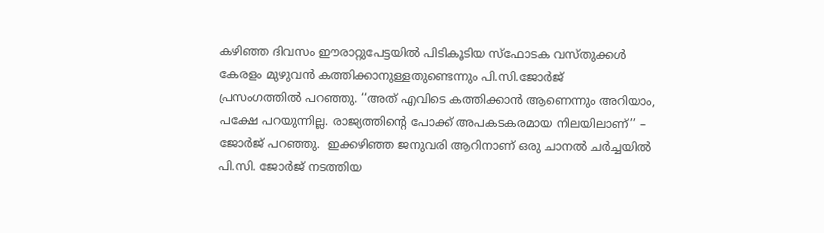കഴിഞ്ഞ ദിവസം ഈരാറ്റുപേട്ടയിൽ പിടികൂടിയ സ്ഫോടക വസ്തുക്കൾ കേരളം മുഴുവൻ കത്തിക്കാനുള്ളതുണ്ടെന്നും പി.സി.ജോർജ്
പ്രസംഗത്തിൽ പറഞ്ഞു. ‘‘അത് എവിടെ കത്തിക്കാൻ ആണെന്നും അറിയാം, പക്ഷേ പറയുന്നില്ല. രാജ്യത്തിന്റെ പോക്ക് അപകടകരമായ നിലയിലാണ്’’ – ജോർജ് പറഞ്ഞു.  ഇക്കഴിഞ്ഞ ജനുവരി ആറിനാണ് ഒരു ചാനൽ ചർച്ചയിൽ പി.സി. ജോർജ് നടത്തിയ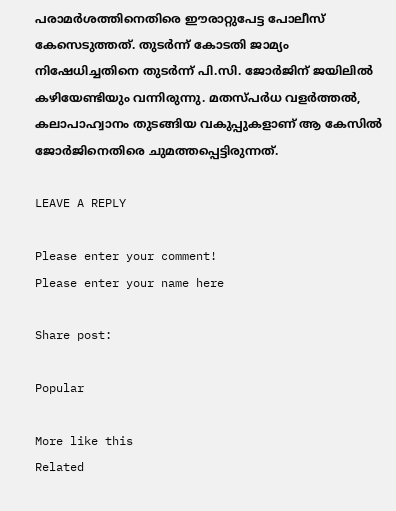പരാമർശത്തിനെതിരെ ഈരാറ്റുപേട്ട പോലീസ് കേസെടുത്തത്. തുടർന്ന് കോടതി ജാമ്യം നിഷേധിച്ചതിനെ തുടർന്ന് പി.സി. ജോർജിന് ജയിലിൽ കഴിയേണ്ടിയും വന്നിരുന്നു. മതസ്പർധ വളർത്തൽ, കലാപാഹ്വാനം തുടങ്ങിയ വകുപ്പുകളാണ് ആ കേസിൽ ജോർജിനെതിരെ ചുമത്തപ്പെട്ടിരുന്നത്.

LEAVE A REPLY

Please enter your comment!
Please enter your name here

Share post:

Popular

More like this
Related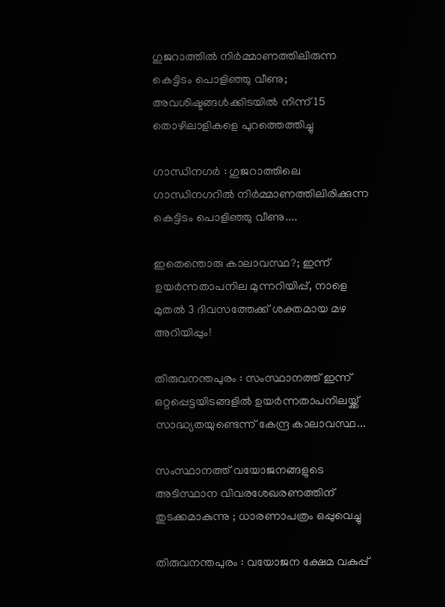ഗുജറാത്തില്‍ നിര്‍മ്മാണത്തിലിരുന്ന കെട്ടിടം പൊളിഞ്ഞു വീണു; അവശിഷ്ടങ്ങൾക്കിടയിൽ നിന്ന് 15 തൊഴിലാളികളെ പുറത്തെത്തിച്ചു

ഗാന്ധിനഗര്‍ : ഗുജറാത്തിലെ ഗാന്ധിനഗറില്‍ നിര്‍മ്മാണത്തിലിരിക്കുന്ന കെട്ടിടം പൊളിഞ്ഞു വീണു....

ഇതെന്തൊരു കാലാവസ്ഥ?; ഇന്ന് ഉയർന്നതാപനില മുന്നറിയിപ്പ്, നാളെ മുതൽ 3 ദിവസത്തേക്ക് ശക്തമായ മഴ അറിയിപ്പും!

തിരുവനന്തപുരം : സംസ്ഥാനത്ത് ഇന്ന് ഒറ്റപ്പെട്ടയിടങ്ങളിൽ ഉയർന്നതാപനിലയ്ക്ക് സാദ്ധ്യതയുണ്ടെന്ന് കേന്ദ്ര കാലാവസ്ഥ...

സംസ്ഥാനത്ത് വയോജനങ്ങളുടെ അടിസ്ഥാന വിവരശേഖരണത്തിന് തുടക്കമാകുന്നു ; ധാരണാപത്രം ഒപ്പുവെച്ചു

തിരുവനന്തപുരം : വയോജന ക്ഷേമ വകുപ്പ്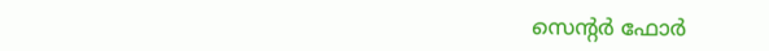സെൻ്റര്‍ ഫോര്‍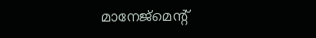മാനേജ്‌മെൻ്റ്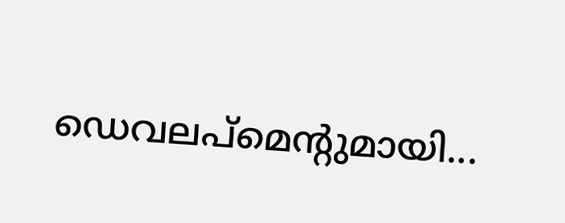ഡെവലപ്‌മെൻ്റുമായി...